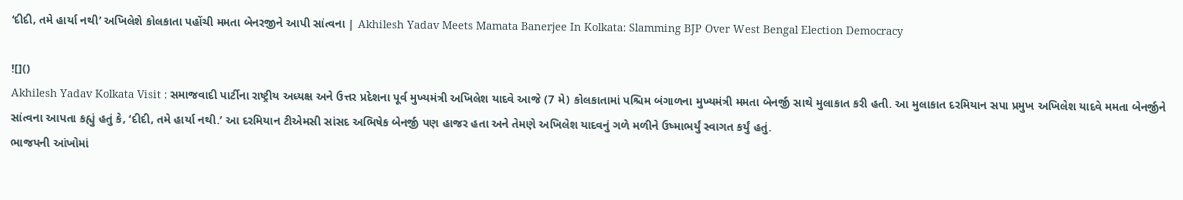‘દીદી, તમે હાર્યા નથી’ અખિલેશે કોલકાતા પહોંચી મમતા બેનરજીને આપી સાંત્વના | Akhilesh Yadav Meets Mamata Banerjee In Kolkata: Slamming BJP Over West Bengal Election Democracy

![]()
Akhilesh Yadav Kolkata Visit : સમાજવાદી પાર્ટીના રાષ્ટ્રીય અધ્યક્ષ અને ઉત્તર પ્રદેશના પૂર્વ મુખ્યમંત્રી અખિલેશ યાદવે આજે (7 મે) કોલકાતામાં પશ્ચિમ બંગાળના મુખ્યમંત્રી મમતા બેનર્જી સાથે મુલાકાત કરી હતી. આ મુલાકાત દરમિયાન સપા પ્રમુખ અખિલેશ યાદવે મમતા બેનર્જીને સાંત્વના આપતા કહ્યું હતું કે, ‘દીદી, તમે હાર્યા નથી.’ આ દરમિયાન ટીએમસી સાંસદ અભિષેક બેનર્જી પણ હાજર હતા અને તેમણે અખિલેશ યાદવનું ગળે મળીને ઉષ્માભર્યું સ્વાગત કર્યું હતું.
ભાજપની આંખોમાં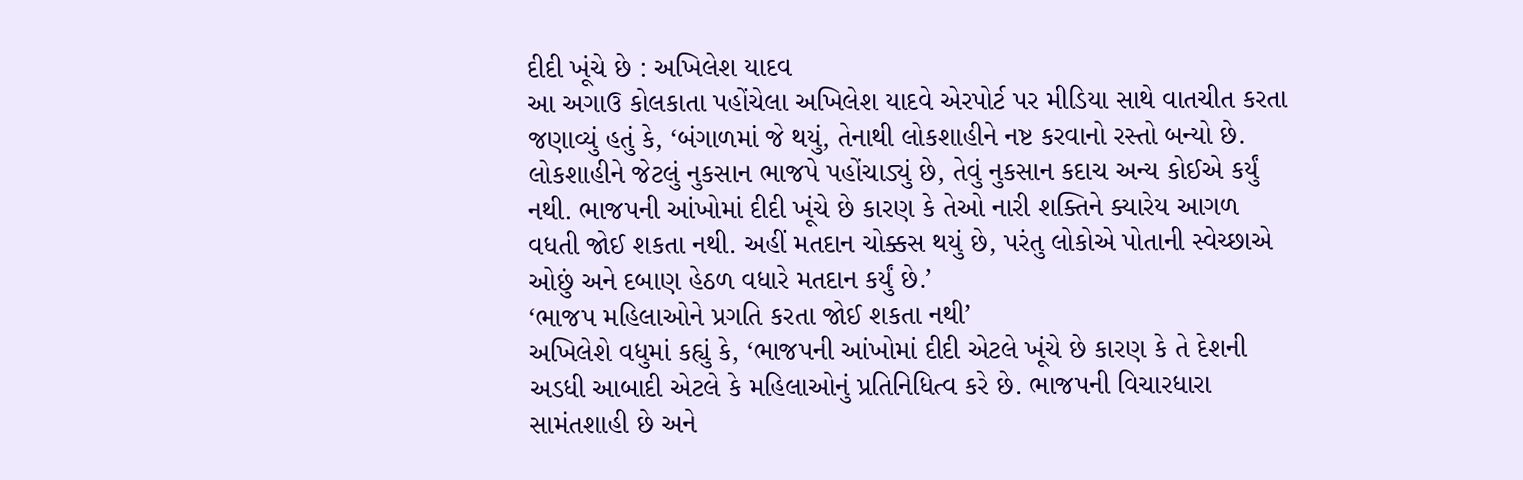દીદી ખૂંચે છે : અખિલેશ યાદવ
આ અગાઉ કોલકાતા પહોંચેલા અખિલેશ યાદવે એરપોર્ટ પર મીડિયા સાથે વાતચીત કરતા જણાવ્યું હતું કે, ‘બંગાળમાં જે થયું, તેનાથી લોકશાહીને નષ્ટ કરવાનો રસ્તો બન્યો છે. લોકશાહીને જેટલું નુકસાન ભાજપે પહોંચાડ્યું છે, તેવું નુકસાન કદાચ અન્ય કોઈએ કર્યું નથી. ભાજપની આંખોમાં દીદી ખૂંચે છે કારણ કે તેઓ નારી શક્તિને ક્યારેય આગળ વધતી જોઈ શકતા નથી. અહીં મતદાન ચોક્કસ થયું છે, પરંતુ લોકોએ પોતાની સ્વેચ્છાએ ઓછું અને દબાણ હેઠળ વધારે મતદાન કર્યું છે.’
‘ભાજપ મહિલાઓને પ્રગતિ કરતા જોઈ શકતા નથી’
અખિલેશે વધુમાં કહ્યું કે, ‘ભાજપની આંખોમાં દીદી એટલે ખૂંચે છે કારણ કે તે દેશની અડધી આબાદી એટલે કે મહિલાઓનું પ્રતિનિધિત્વ કરે છે. ભાજપની વિચારધારા સામંતશાહી છે અને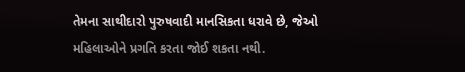તેમના સાથીદારો પુરુષવાદી માનસિકતા ધરાવે છે, જેઓ મહિલાઓને પ્રગતિ કરતા જોઈ શકતા નથી.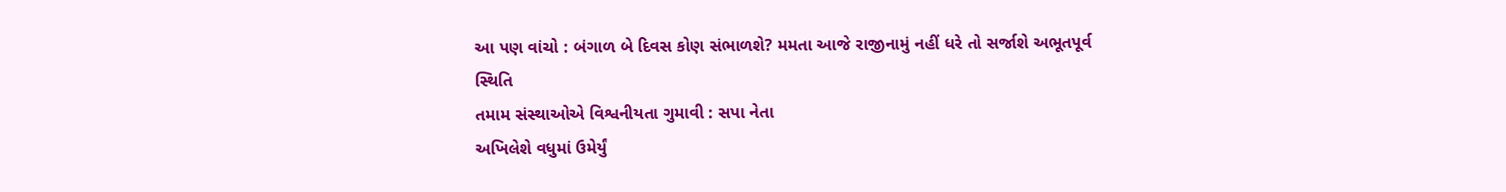આ પણ વાંચો : બંગાળ બે દિવસ કોણ સંભાળશે? મમતા આજે રાજીનામું નહીં ધરે તો સર્જાશે અભૂતપૂર્વ સ્થિતિ
તમામ સંસ્થાઓએ વિશ્વનીયતા ગુમાવી : સપા નેતા
અખિલેશે વધુમાં ઉમેર્યું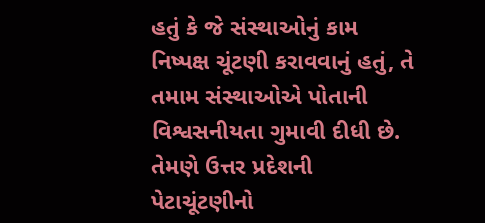હતું કે જે સંસ્થાઓનું કામ નિષ્પક્ષ ચૂંટણી કરાવવાનું હતું, તે તમામ સંસ્થાઓએ પોતાની વિશ્વસનીયતા ગુમાવી દીધી છે. તેમણે ઉત્તર પ્રદેશની પેટાચૂંટણીનો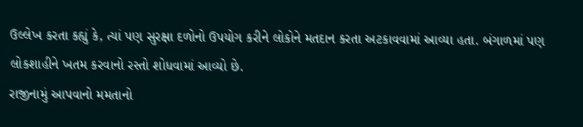ઉલ્લેખ કરતા કહ્યું કે, ત્યાં પણ સુરક્ષા દળોનો ઉપયોગ કરીને લોકોને મતદાન કરતા અટકાવવામાં આવ્યા હતા. બંગાળમાં પણ લોકશાહીને ખતમ કરવાનો રસ્તો શોધવામાં આવ્યો છે.
રાજીનામું આપવાનો મમતાનો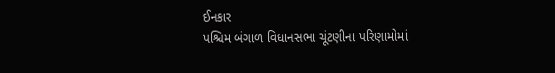ઈનકાર
પશ્ચિમ બંગાળ વિધાનસભા ચૂંટણીના પરિણામોમાં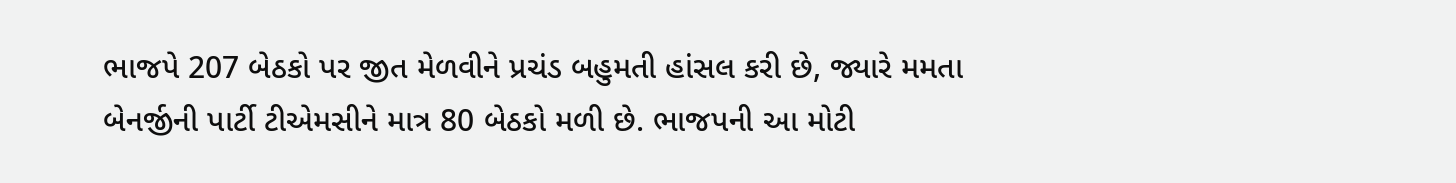ભાજપે 207 બેઠકો પર જીત મેળવીને પ્રચંડ બહુમતી હાંસલ કરી છે, જ્યારે મમતા બેનર્જીની પાર્ટી ટીએમસીને માત્ર 80 બેઠકો મળી છે. ભાજપની આ મોટી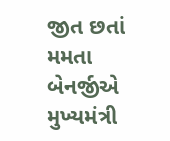જીત છતાં મમતા બેનર્જીએ મુખ્યમંત્રી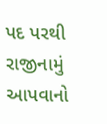પદ પરથી રાજીનામું આપવાનો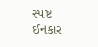સ્પષ્ટ ઈનકાર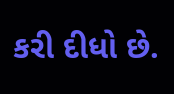કરી દીધો છે.